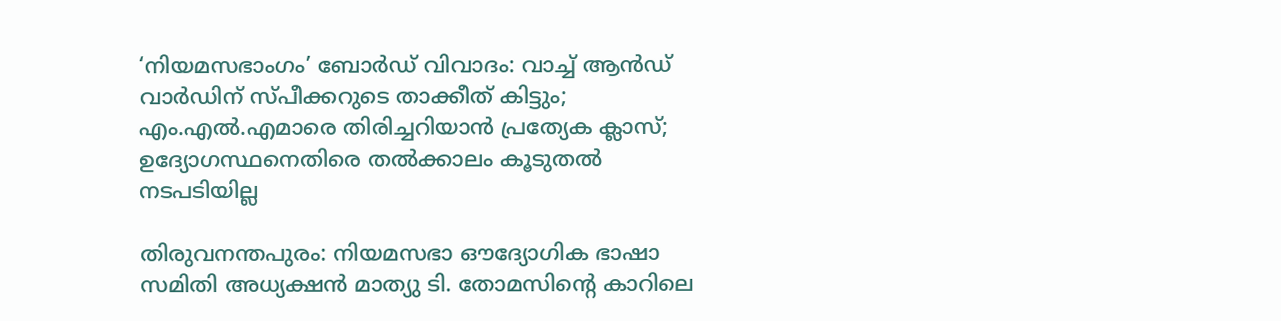‘നിയമസഭാംഗം’ ബോര്‍ഡ് വിവാദം: വാച്ച് ആന്‍ഡ് വാര്‍ഡിന് സ്പീക്കറുടെ താക്കീത് കിട്ടും; എം.എല്‍.എമാരെ തിരിച്ചറിയാന്‍ പ്രത്യേക ക്ലാസ്; ഉദ്യോഗസ്ഥനെതിരെ തല്‍ക്കാലം കൂടുതല്‍ നടപടിയില്ല

തിരുവനന്തപുരം: നിയമസഭാ ഔദ്യോഗിക ഭാഷാ സമിതി അധ്യക്ഷന്‍ മാത്യു ടി. തോമസിന്റെ കാറിലെ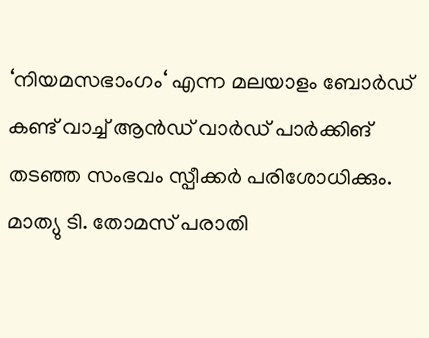‘നിയമസഭാംഗം‘ എന്ന മലയാളം ബോര്‍ഡ് കണ്ട് വാച്ച് ആന്‍ഡ് വാര്‍ഡ് പാര്‍ക്കിങ് തടഞ്ഞ സംഭവം സ്പീക്കര്‍ പരിശോധിക്കും. മാത്യു ടി. തോമസ് പരാതി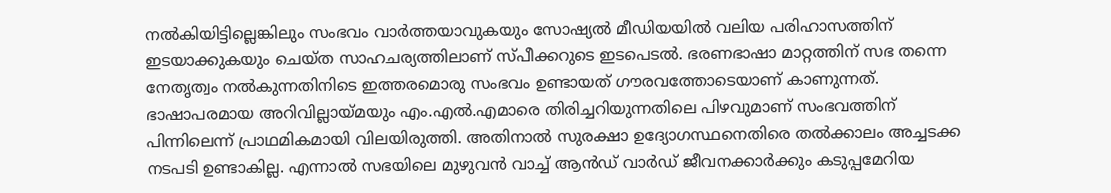നല്‍കിയിട്ടില്ലെങ്കിലും സംഭവം വാര്‍ത്തയാവുകയും സോഷ്യല്‍ മീഡിയയില്‍ വലിയ പരിഹാസത്തിന് ഇടയാക്കുകയും ചെയ്ത സാഹചര്യത്തിലാണ് സ്പീക്കറുടെ ഇടപെടല്‍. ഭരണഭാഷാ മാറ്റത്തിന് സഭ തന്നെ നേതൃത്വം നല്‍കുന്നതിനിടെ ഇത്തരമൊരു സംഭവം ഉണ്ടായത് ഗൗരവത്തോടെയാണ് കാണുന്നത്.
ഭാഷാപരമായ അറിവില്ലായ്മയും എം.എല്‍.എമാരെ തിരിച്ചറിയുന്നതിലെ പിഴവുമാണ് സംഭവത്തിന് പിന്നിലെന്ന് പ്രാഥമികമായി വിലയിരുത്തി. അതിനാല്‍ സുരക്ഷാ ഉദ്യോഗസ്ഥനെതിരെ തല്‍ക്കാലം അച്ചടക്ക നടപടി ഉണ്ടാകില്ല. എന്നാല്‍ സഭയിലെ മുഴുവന്‍ വാച്ച് ആന്‍ഡ് വാര്‍ഡ് ജീവനക്കാര്‍ക്കും കടുപ്പമേറിയ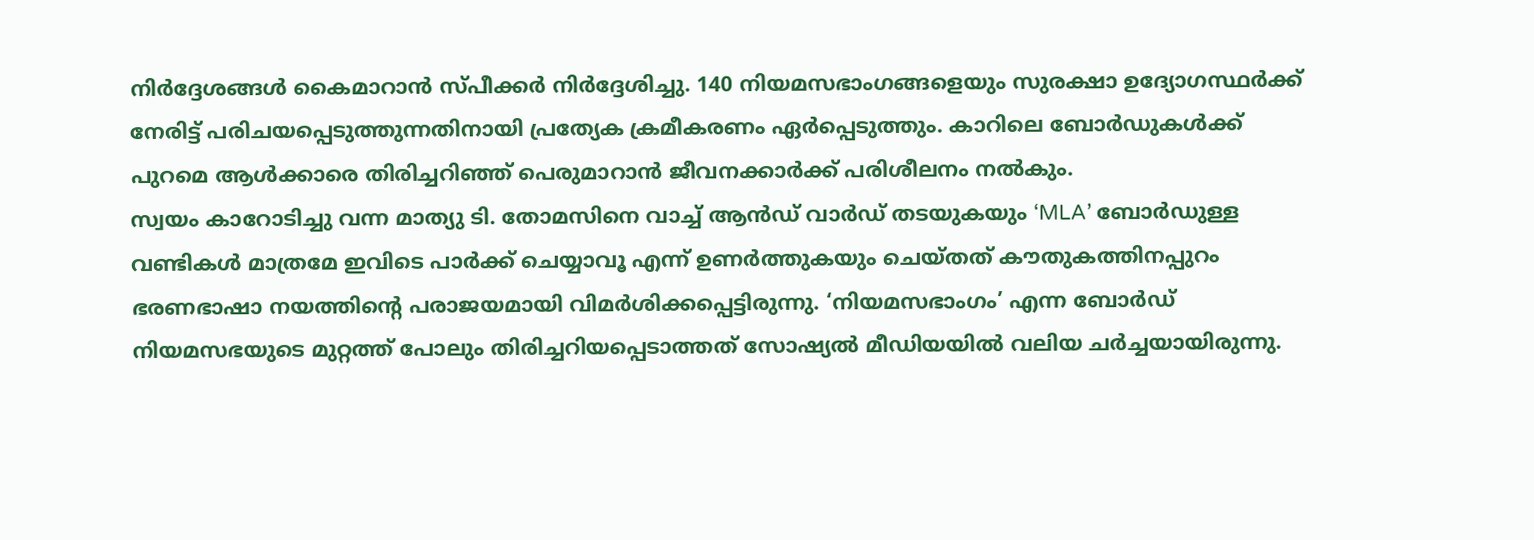നിര്‍ദ്ദേശങ്ങള്‍ കൈമാറാന്‍ സ്പീക്കര്‍ നിര്‍ദ്ദേശിച്ചു. 140 നിയമസഭാംഗങ്ങളെയും സുരക്ഷാ ഉദ്യോഗസ്ഥര്‍ക്ക് നേരിട്ട് പരിചയപ്പെടുത്തുന്നതിനായി പ്രത്യേക ക്രമീകരണം ഏര്‍പ്പെടുത്തും. കാറിലെ ബോര്‍ഡുകള്‍ക്ക് പുറമെ ആള്‍ക്കാരെ തിരിച്ചറിഞ്ഞ് പെരുമാറാന്‍ ജീവനക്കാര്‍ക്ക് പരിശീലനം നല്‍കും.
സ്വയം കാറോടിച്ചു വന്ന മാത്യു ടി. തോമസിനെ വാച്ച് ആന്‍ഡ് വാര്‍ഡ് തടയുകയും ‘MLA’ ബോര്‍ഡുള്ള വണ്ടികള്‍ മാത്രമേ ഇവിടെ പാര്‍ക്ക് ചെയ്യാവൂ എന്ന് ഉണര്‍ത്തുകയും ചെയ്തത് കൗതുകത്തിനപ്പുറം ഭരണഭാഷാ നയത്തിന്റെ പരാജയമായി വിമര്‍ശിക്കപ്പെട്ടിരുന്നു. ‘നിയമസഭാംഗം’ എന്ന ബോര്‍ഡ് നിയമസഭയുടെ മുറ്റത്ത് പോലും തിരിച്ചറിയപ്പെടാത്തത് സോഷ്യല്‍ മീഡിയയില്‍ വലിയ ചര്‍ച്ചയായിരുന്നു.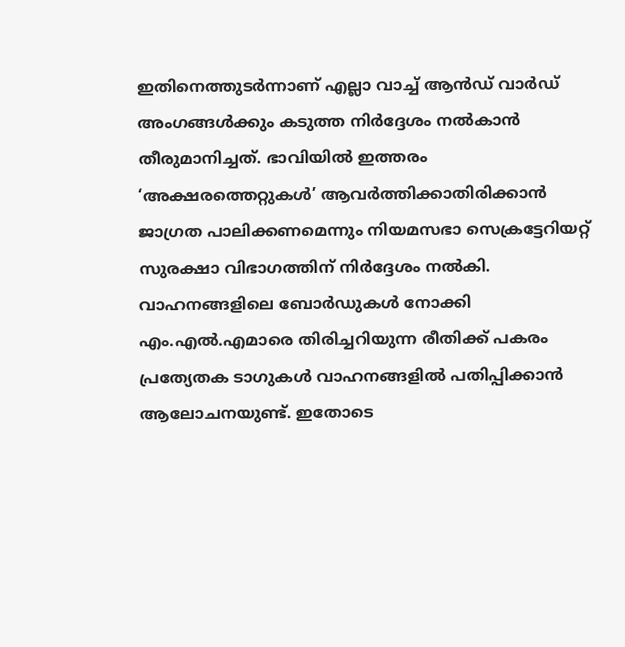ഇതിനെത്തുടര്‍ന്നാണ് എല്ലാ വാച്ച് ആന്‍ഡ് വാര്‍ഡ് അംഗങ്ങള്‍ക്കും കടുത്ത നിര്‍ദ്ദേശം നല്‍കാന്‍ തീരുമാനിച്ചത്. ഭാവിയില്‍ ഇത്തരം ‘അക്ഷരത്തെറ്റുകള്‍’ ആവര്‍ത്തിക്കാതിരിക്കാന്‍ ജാഗ്രത പാലിക്കണമെന്നും നിയമസഭാ സെക്രട്ടേറിയറ്റ് സുരക്ഷാ വിഭാഗത്തിന് നിര്‍ദ്ദേശം നല്‍കി.
വാഹനങ്ങളിലെ ബോര്‍ഡുകള്‍ നോക്കി എം.എല്‍.എമാരെ തിരിച്ചറിയുന്ന രീതിക്ക് പകരം പ്രത്യേതക ടാഗുകള്‍ വാഹനങ്ങളില്‍ പതിപ്പിക്കാന്‍ ആലോചനയുണ്ട്. ഇതോടെ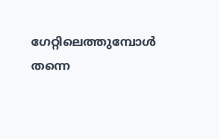ഗേറ്റിലെത്തുമ്പോള്‍ തന്നെ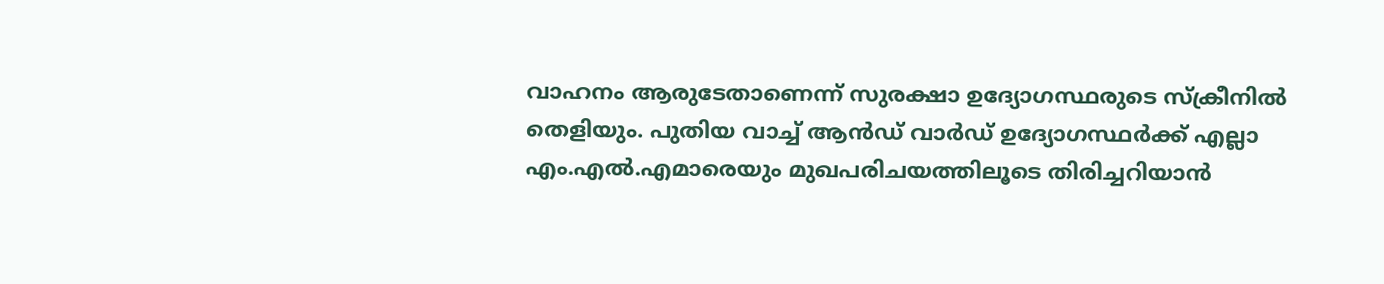വാഹനം ആരുടേതാണെന്ന് സുരക്ഷാ ഉദ്യോഗസ്ഥരുടെ സ്‌ക്രീനില്‍ തെളിയും. പുതിയ വാച്ച് ആന്‍ഡ് വാര്‍ഡ് ഉദ്യോഗസ്ഥര്‍ക്ക് എല്ലാ എം.എല്‍.എമാരെയും മുഖപരിചയത്തിലൂടെ തിരിച്ചറിയാന്‍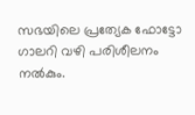സഭയിലെ പ്രത്യേക ഫോട്ടോ ഗാലറി വഴി പരിശീലനം നല്‍കും.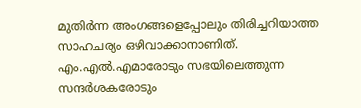മുതിര്‍ന്ന അംഗങ്ങളെപ്പോലും തിരിച്ചറിയാത്ത സാഹചര്യം ഒഴിവാക്കാനാണിത്.
എം.എല്‍.എമാരോടും സഭയിലെത്തുന്ന സന്ദര്‍ശകരോടും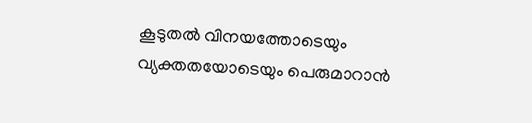കൂടുതല്‍ വിനയത്തോടെയും വ്യക്തതയോടെയും പെരുമാറാന്‍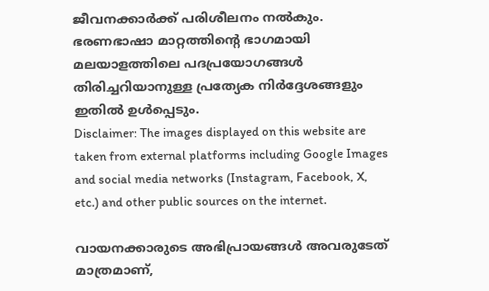ജീവനക്കാര്‍ക്ക് പരിശീലനം നല്‍കും. ഭരണഭാഷാ മാറ്റത്തിന്റെ ഭാഗമായി മലയാളത്തിലെ പദപ്രയോഗങ്ങള്‍ തിരിച്ചറിയാനുള്ള പ്രത്യേക നിര്‍ദ്ദേശങ്ങളും ഇതില്‍ ഉള്‍പ്പെടും.
Disclaimer: The images displayed on this website are taken from external platforms including Google Images and social media networks (Instagram, Facebook, X, etc.) and other public sources on the internet.

വായനക്കാരുടെ അഭിപ്രായങ്ങള്‍ അവരുടേത് മാത്രമാണ്,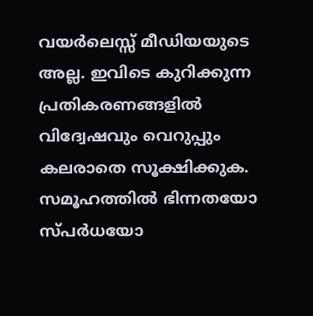വയർലെസ്സ് മീഡിയയുടെ അല്ല. ഇവിടെ കുറിക്കുന്ന പ്രതികരണങ്ങളിൽ വിദ്വേഷവും വെറുപ്പും കലരാതെ സൂക്ഷിക്കുക. സമൂഹത്തിൽ ഭിന്നതയോ സ്‌പർധയോ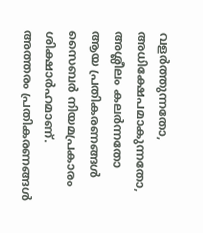വളർത്തുന്നതോ, അധിക്ഷേപമാകുന്നതോ, അശ്ലീലം കലർന്നതോ ആയ പ്രതികരണങ്ങൾ സൈബർ നിയമപ്രകാരം ശിക്ഷാർഹമാണ്. അത്തരം പ്രതികരണങ്ങൾ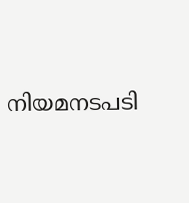നിയമനടപടി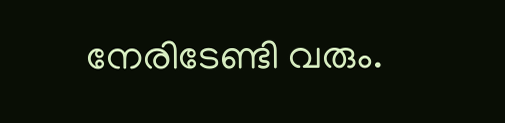നേരിടേണ്ടി വരും.